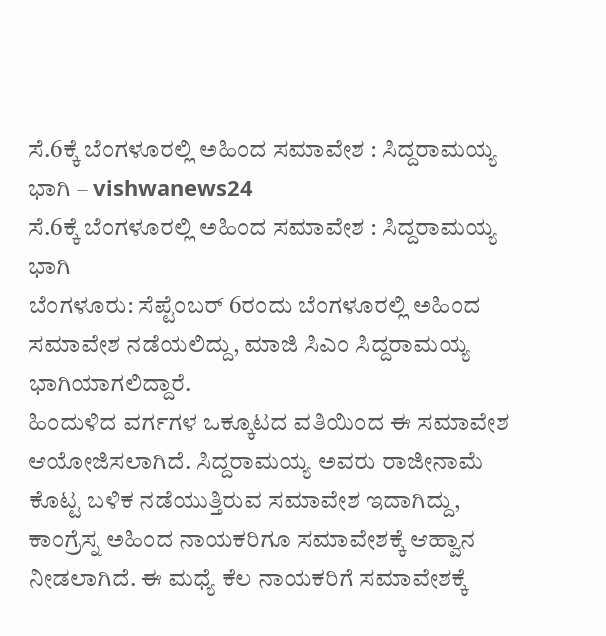ಸೆ.6ಕ್ಕೆ ಬೆಂಗಳೂರಲ್ಲಿ ಅಹಿಂದ ಸಮಾವೇಶ : ಸಿದ್ದರಾಮಯ್ಯ ಭಾಗಿ – vishwanews24
ಸೆ.6ಕ್ಕೆ ಬೆಂಗಳೂರಲ್ಲಿ ಅಹಿಂದ ಸಮಾವೇಶ : ಸಿದ್ದರಾಮಯ್ಯ ಭಾಗಿ
ಬೆಂಗಳೂರು: ಸೆಪ್ಟೆಂಬರ್ 6ರಂದು ಬೆಂಗಳೂರಲ್ಲಿ ಅಹಿಂದ ಸಮಾವೇಶ ನಡೆಯಲಿದ್ದು, ಮಾಜಿ ಸಿಎಂ ಸಿದ್ದರಾಮಯ್ಯ ಭಾಗಿಯಾಗಲಿದ್ದಾರೆ.
ಹಿಂದುಳಿದ ವರ್ಗಗಳ ಒಕ್ಕೂಟದ ವತಿಯಿಂದ ಈ ಸಮಾವೇಶ ಆಯೋಜಿಸಲಾಗಿದೆ. ಸಿದ್ದರಾಮಯ್ಯ ಅವರು ರಾಜೀನಾಮೆ ಕೊಟ್ಟ ಬಳಿಕ ನಡೆಯುತ್ತಿರುವ ಸಮಾವೇಶ ಇದಾಗಿದ್ದು, ಕಾಂಗ್ರೆಸ್ನ ಅಹಿಂದ ನಾಯಕರಿಗೂ ಸಮಾವೇಶಕ್ಕೆ ಆಹ್ವಾನ ನೀಡಲಾಗಿದೆ. ಈ ಮಧ್ಯೆ ಕೆಲ ನಾಯಕರಿಗೆ ಸಮಾವೇಶಕ್ಕೆ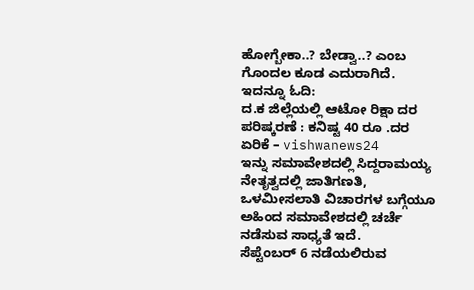ಹೋಗ್ಬೇಕಾ..? ಬೇಡ್ವಾ..? ಎಂಬ ಗೊಂದಲ ಕೂಡ ಎದುರಾಗಿದೆ.
ಇದನ್ನೂ ಓದಿ:
ದ.ಕ ಜಿಲ್ಲೆಯಲ್ಲಿ ಆಟೋ ರಿಕ್ಷಾ ದರ ಪರಿಷ್ಕರಣೆ : ಕನಿಷ್ಟ 40 ರೂ .ದರ ಏರಿಕೆ – vishwanews24
ಇನ್ನು ಸಮಾವೇಶದಲ್ಲಿ ಸಿದ್ದರಾಮಯ್ಯ ನೇತೃತ್ವದಲ್ಲಿ ಜಾತಿಗಣತಿ, ಒಳಮೀಸಲಾತಿ ವಿಚಾರಗಳ ಬಗ್ಗೆಯೂ ಅಹಿಂದ ಸಮಾವೇಶದಲ್ಲಿ ಚರ್ಚೆ ನಡೆಸುವ ಸಾಧ್ಯತೆ ಇದೆ.
ಸೆಪ್ಟೆಂಬರ್ 6 ನಡೆಯಲಿರುವ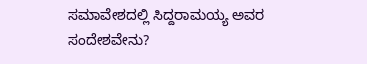ಸಮಾವೇಶದಲ್ಲಿ ಸಿದ್ದರಾಮಯ್ಯ ಅವರ ಸಂದೇಶವೇನು?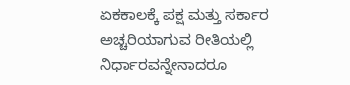ಏಕಕಾಲಕ್ಕೆ ಪಕ್ಷ ಮತ್ತು ಸರ್ಕಾರ ಅಚ್ಚರಿಯಾಗುವ ರೀತಿಯಲ್ಲಿ ನಿರ್ಧಾರವನ್ನೇನಾದರೂ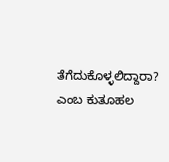ತೆಗೆದುಕೊಳ್ಳಲಿದ್ದಾರಾ? ಎಂಬ ಕುತೂಹಲ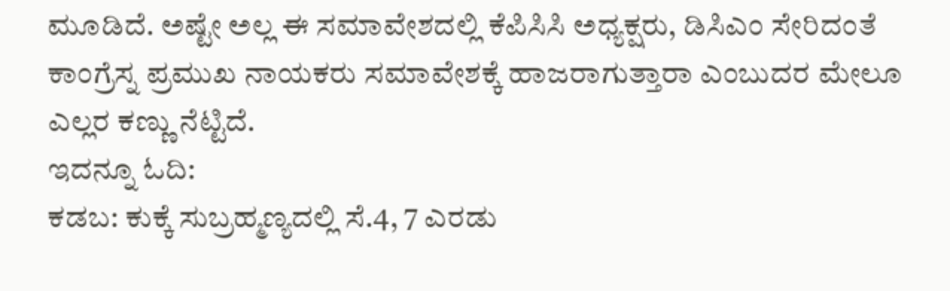ಮೂಡಿದೆ. ಅಷ್ಟೇ ಅಲ್ಲ ಈ ಸಮಾವೇಶದಲ್ಲಿ ಕೆಪಿಸಿಸಿ ಅಧ್ಯಕ್ಷರು, ಡಿಸಿಎಂ ಸೇರಿದಂತೆ ಕಾಂಗ್ರೆಸ್ನ ಪ್ರಮುಖ ನಾಯಕರು ಸಮಾವೇಶಕ್ಕೆ ಹಾಜರಾಗುತ್ತಾರಾ ಎಂಬುದರ ಮೇಲೂ ಎಲ್ಲರ ಕಣ್ಣು ನೆಟ್ಟಿದೆ.
ಇದನ್ನೂ ಓದಿ:
ಕಡಬ: ಕುಕ್ಕೆ ಸುಬ್ರಹ್ಮಣ್ಯದಲ್ಲಿ ಸೆ.4, 7 ಎರಡು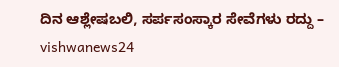ದಿನ ಆಶ್ಲೇಷಬಲಿ, ಸರ್ಪಸಂಸ್ಕಾರ ಸೇವೆಗಳು ರದ್ದು – vishwanews24